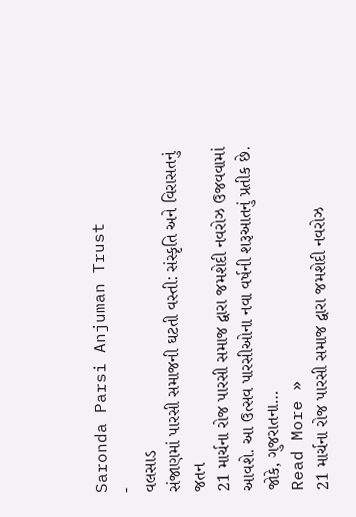Saronda Parsi Anjuman Trust
-
વલસાડ
સંજાણમાં પારસી સમાજની ઘટતી વસ્તી: સંસ્કૃતિ અને વિરાસતનું જતન
21 માર્ચના રોજ પારસી સમાજ દ્વારા જમશેદી નવરોઝ ઉજવવામાં આવશે. આ ઉત્સવ પારસીઓના નવા વર્ષની શરૂઆતનું પ્રતીક છે. જોકે, ગુજરાતના…
Read More »
21 માર્ચના રોજ પારસી સમાજ દ્વારા જમશેદી નવરોઝ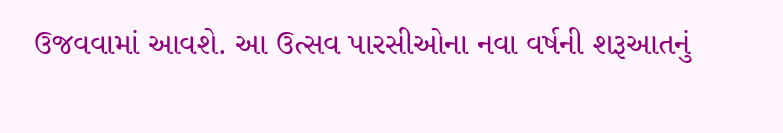ઉજવવામાં આવશે. આ ઉત્સવ પારસીઓના નવા વર્ષની શરૂઆતનું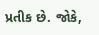પ્રતીક છે. જોકે,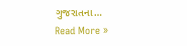ગુજરાતના…
Read More »